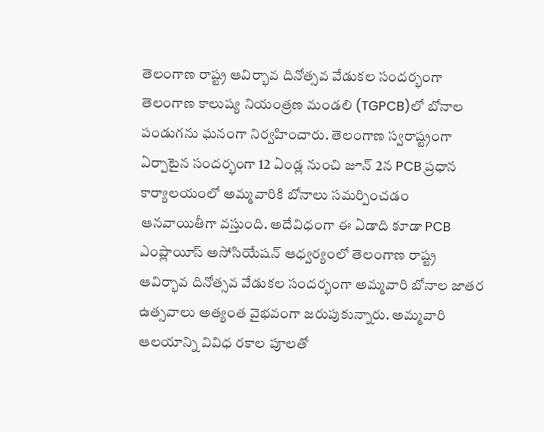తెలంగాణ రాష్ట్ర ఆవిర్భావ దినోత్సవ వేడుకల సందర్భంగా తెలంగాణ కాలుష్య నియంత్రణ మండలి (TGPCB)లో బోనాల పండుగను ఘనంగా నిర్వహించారు. తెలంగాణ స్వరాష్ట్రంగా ఏర్పాటైన సందర్భంగా 12 ఏండ్ల నుంచి జూన్ 2న PCB ప్రధాన కార్యాలయంలో అమ్మవారికి బోనాలు సమర్పించడం ఆనవాయితీగా వస్తుంది. అదేవిధంగా ఈ ఏడాది కూడా PCB ఎంప్లాయీస్ అసోసియేషన్ ఆధ్వర్యంలో తెలంగాణ రాష్ట్ర ఆవిర్భావ దినోత్సవ వేడుకల సందర్భంగా అమ్మవారి బోనాల జాతర ఉత్సవాలు అత్యంత వైభవంగా జరుపుకున్నారు. అమ్మవారి ఆలయాన్ని వివిధ రకాల పూలతో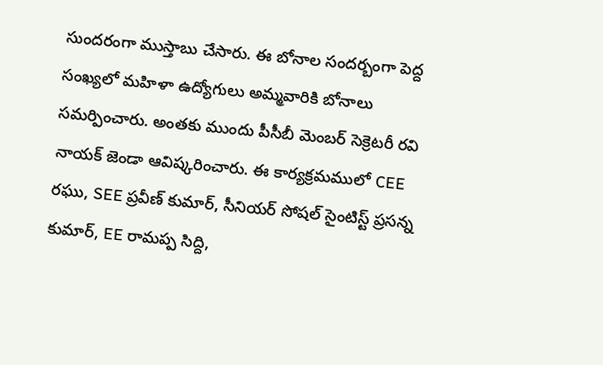సుందరంగా ముస్తాబు చేసారు. ఈ బోనాల సందర్బంగా పెద్ద సంఖ్యలో మహిళా ఉద్యోగులు అమ్మవారికి బోనాలు సమర్పించారు. అంతకు ముందు పీసీబీ మెంబర్ సెక్రెటరీ రవి నాయక్ జెండా ఆవిష్కరించారు. ఈ కార్యక్రమములో CEE రఘు, SEE ప్రవీణ్ కుమార్, సీనియర్ సోషల్ సైంటిస్ట్ ప్రసన్న కుమార్, EE రామప్ప సిద్ది,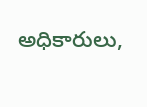అధికారులు,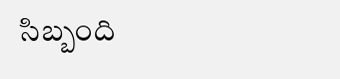సిబ్బంది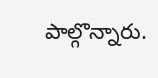పాల్గొన్నారు.